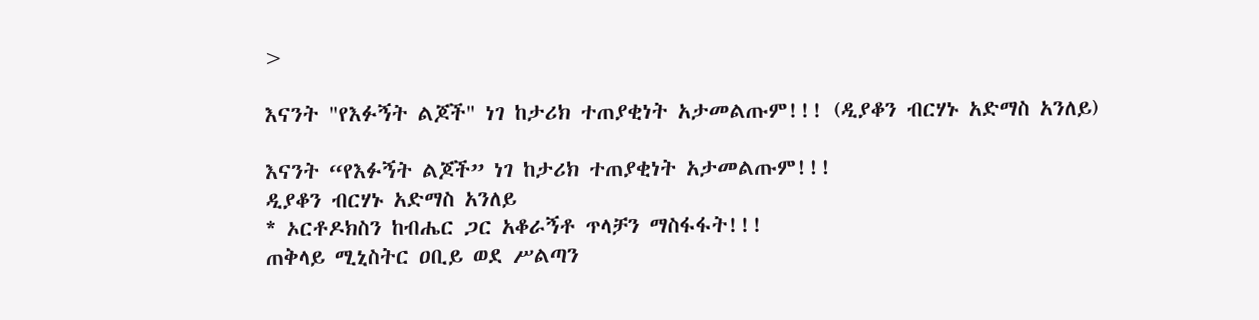>

እናንት "የእፉኝት ልጆች" ነገ ከታሪክ ተጠያቂነት አታመልጡም!!! (ዲያቆን ብርሃኑ አድማስ አንለይ)

እናንት “የእፉኝት ልጆች” ነገ ከታሪክ ተጠያቂነት አታመልጡም!!!
ዲያቆን ብርሃኑ አድማስ አንለይ
* ኦርቶዶክስን ከብሔር ጋር አቆራኝቶ ጥላቻን ማስፋፋት!!!
ጠቅላይ ሚኒስትር ዐቢይ ወደ ሥልጣን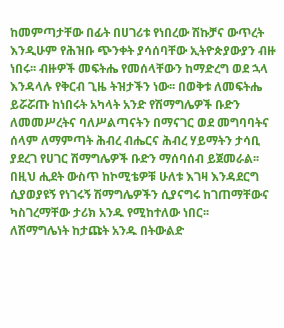ከመምጣታቸው በፊት በሀገሪቱ የነበረው ሽኩቻና ውጥረት እንዲሁም የሕዝቡ ጭንቀት ያሳሰባቸው ኢትዮጵያውያን ብዙ ነበሩ፡፡ ብዙዎች መፍትሔ የመሰላቸውን ከማድረግ ወደ ኋላ እንዳላሉ የቅርብ ጊዜ ትዝታችን ነው፡፡ በወቅቱ ለመፍትሔ ይሯሯጡ ከነበሩት አካላት አንድ የሽማግሌዎች ቡድን ለመመሥረትና ባለሥልጣናትን በማናገር ወደ መግባባትና ሰላም ለማምጣት ሕብረ ብሔርና ሕብረ ሃይማትን ታሳቢ ያደረገ የሀገር ሽማግሌዎች ቡድን ማሰባሰብ ይጀመራል፡፡ በዚህ ሒደት ውስጥ ከኮሚቴዎቹ ሁለቱ እገዛ እንዳደርግ ሲያወያዩኝ የነገሩኝ ሽማግሌዎችን ሲያናግሩ ከገጠማቸውና ካስገረማቸው ታሪክ አንዱ የሚከተለው ነበር፡፡
ለሽማግሌነት ከታጩት አንዱ በትውልድ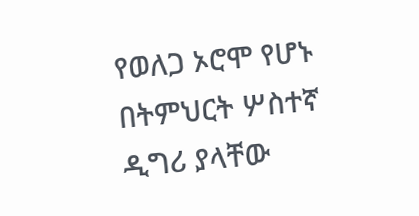የወለጋ ኦሮሞ የሆኑ በትምህርት ሦስተኛ ዲግሪ ያላቸው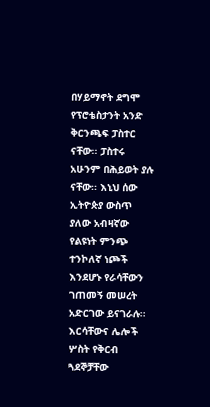በሃይማኖት ደግሞ የፕሮቴስታንት አንድ ቅርንጫፍ ፓስተር ናቸው፡፡ ፓስተሩ አሁንም በሕይወት ያሉ ናቸው፡፡ እኒህ ሰው ኢትዮጵያ ውስጥ ያለው አብዛኛው የልዩነት ምንጭ ተንኮለኛ ነጮች እንደሆኑ የራሳቸውን ገጠመኝ መሠረት አድርገው ይናገራሉ፡፡ እርሳቸውና ሌሎች ሦስት የቅርብ ጓደኞቻቸው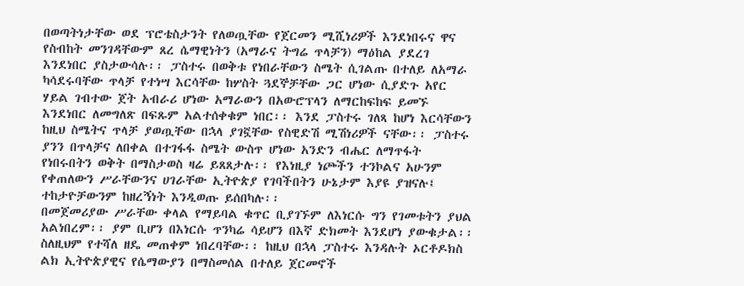በወጣትነታቸው ወደ ፕሮቴስታንት የለወጧቸው የጀርመን ሚሺነሪዎች እንደነበሩና ዋና የስብከት መንገዳቸውም ጸረ ሴማዊነትን (አማራና ትግሬ ጥላቻን) ማዕከል ያደረገ እንደነበር ያስታውሳሉ፡፡ ፓስተሩ በወቅቱ የነበራቸውን ስሜት ሲገልጡ በተለይ ለአማራ ካሳደሩባቸው ጥላቻ የተነሣ እርሳቸው ከሦስት ጓደኞቻቸው ጋር ሆነው ሲያድጉ አየር ሃይል ገብተው ጀት አብራሪ ሆነው አማራውን በአውሮፕላን ለማርከፍከፍ ይመኙ እንደነበር ለመግለጽ በፍጹም አልተሰቀቁም ነበር፡፡ እንደ ፓስተሩ ገለጻ ከሆነ እርሳቸውን ከዚህ ስሜትና ጥላቻ ያወጧቸው በኋላ ያገኟቸው የስዊድሽ ሚሽነሪዎች ናቸው፡፡ ፓስተሩ ያንን በጥላቻና ለበቀል በተገፋፋ ስሜት ውስጥ ሆነው አንድን ብሔር ለማጥፋት የነበሩበትን ወቅት በማስታወስ ዛሬ ይጸጸታሉ፡፡ የእነዚያ ነጮችን ተንኮልና አሁንም የቀጠለውን ሥራቸውንና ሀገራቸው ኢትዮጵያ የገባችበትን ሁኔታም እያዩ ያዝናሉ፤ ተከታዮቻውንም ከዘረኝነት እንዲወጡ ይሰበካሉ፡፡
በመጀመሪያው ሥራቸው ቀላል የማይባል ቁጥር ቢያገኙም ለእነርሱ ግን የገመቱትን ያህል አልነበረም፡፡ ያም ቢሆን በእነርሱ ጥንካሬ ሳይሆን በእኛ ድክመት እንደሆነ ያውቁታል፡፡ ስለዚህም የተሻለ ዘዴ መጠቀም ነበረባቸው፡፡ ከዚህ በኋላ ፓስተሩ እንዳሉት ኦርቶዶክስ ልክ ኢትዮጵያዊና የሴማውያን በማስመሰል በተለይ ጀርመኖች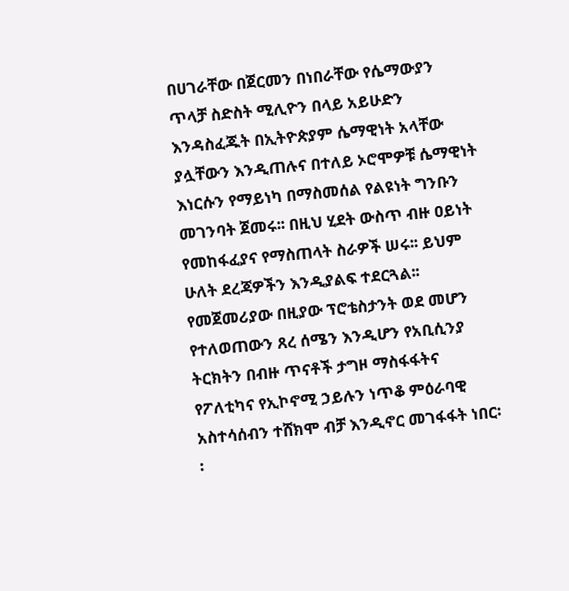በሀገራቸው በጀርመን በነበራቸው የሴማውያን ጥላቻ ስድስት ሚሊዮን በላይ አይሁድን እንዳስፈጁት በኢትዮጵያም ሴማዊነት አላቸው ያሏቸውን እንዲጠሉና በተለይ ኦሮሞዎቹ ሴማዊነት እነርሱን የማይነካ በማስመሰል የልዩነት ግንቡን መገንባት ጀመሩ፡፡ በዚህ ሂደት ውስጥ ብዙ ዐይነት የመከፋፈያና የማስጠላት ስራዎች ሠሩ፡፡ ይህም ሁለት ደረጃዎችን እንዲያልፍ ተደርጓል፡፡
የመጀመሪያው በዚያው ፕሮቴስታንት ወደ መሆን የተለወጠውን ጸረ ሰሜን እንዲሆን የአቢሲንያ ትርክትን በብዙ ጥናቶች ታግዞ ማስፋፋትና የፖለቲካና የኢኮኖሚ ኃይሉን ነጥቆ ምዕራባዊ አስተሳሰብን ተሸክሞ ብቻ እንዲኖር መገፋፋት ነበር፡፡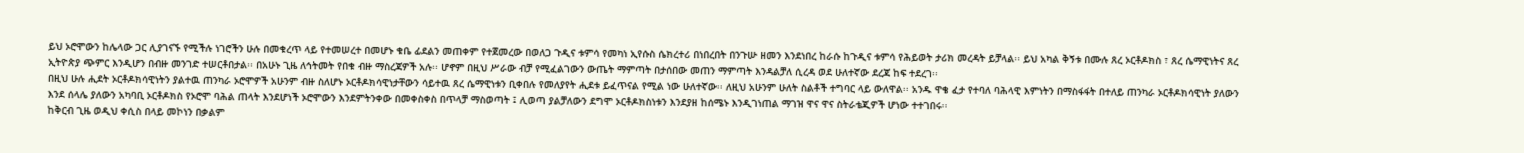ይህ ኦሮሞውን ከሌላው ጋር ሊያገናኙ የሚችሉ ነገሮችን ሁሉ በመቁረጥ ላይ የተመሠረተ በመሆኑ ቁቤ ፊደልን መጠቀም የተጀመረው በወለጋ ጉዲና ቱምሳ የመካነ ኢየሱስ ሴክረተሪ በነበረበት በንጉሡ ዘመን እንደነበረ ከራሱ ከጉዲና ቱምሳ የሕይወት ታሪክ መረዳት ይቻላል፡፡ ይህ አካል ቅኝቱ በሙሉ ጸረ ኦርቶዶክስ ፣ ጸረ ሴማዊነትና ጸረ ኢትዮጵያ ጭምር እንዲሆን በብዙ መንገድ ተሠርቶበታል፡፡ በአሁኑ ጊዜ ለኅትመት የበቁ ብዙ ማስረጃዎች አሉ፡፡ ሆኖም በዚህ ሥራው ብቻ የሚፈልገውን ውጤት ማምጣት በታሰበው መጠን ማምጣት እንዳልቻለ ሲረዳ ወደ ሁለተኛው ደረጃ ከፍ ተደረገ፡፡
በዚህ ሁሉ ሒደት ኦርቶዶክሳዊነትን ያልተዉ ጠንካራ ኦሮሞዎች አሁንም ብዙ ስለሆኑ ኦርቶዶክሳዊነታቸውን ሳይተዉ ጸረ ሴማዊነቱን ቢቀበሉ የመለያየት ሒደቱ ይፈጥናል የሚል ነው ሁለተኛው፡፡ ለዚህ አሁንም ሁለት ስልቶች ተግባር ላይ ውለዋል፡፡ አንዱ ዋቄ ፈታ የተባለ ባሕላዊ እምነትን በማስፋፋት በተለይ ጠንካራ ኦርቶዶክሳዊነት ያለውን እንደ ሰላሌ ያለውን አካባቢ ኦርቶዶክስ የኦሮሞ ባሕል ጠላት እንደሆነች ኦሮሞውን እንደምትንቀው በመቀስቀስ በጥላቻ ማስወጣት ፤ ሊወጣ ያልቻለውን ደግሞ ኦርቶዶክስነቱን እንደያዘ ከሰሜኑ እንዲገነጠል ማገዝ ዋና ዋና ስትራቴጂዎች ሆነው ተተገበሩ፡፡
ከቅርብ ጊዜ ወዲህ ቀሲስ በላይ መኮነን በቃልም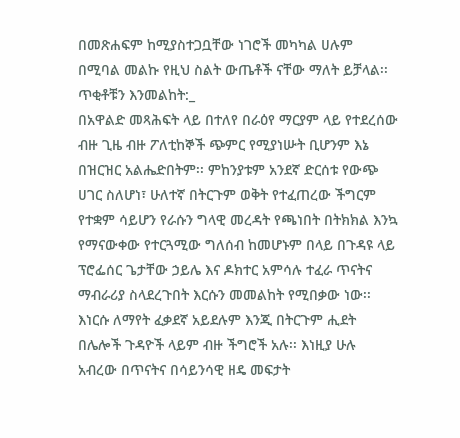በመጽሐፍም ከሚያስተጋቧቸው ነገሮች መካካል ሀሉም በሚባል መልኩ የዚህ ስልት ውጤቶች ናቸው ማለት ይቻላል፡፡ ጥቂቶቹን እንመልከት:_
በአዋልድ መጻሕፍት ላይ በተለየ በራዕየ ማርያም ላይ የተደረሰው ብዙ ጊዜ ብዙ ፖለቲከኞች ጭምር የሚያነሡት ቢሆንም እኔ በዝርዝር አልሔድበትም፡፡ ምከንያቱም አንደኛ ድርሰቱ የውጭ ሀገር ስለሆነ፣ ሁለተኛ በትርጉም ወቅት የተፈጠረው ችግርም የተቋም ሳይሆን የራሱን ግላዊ መረዳት የጫነበት በትክክል እንኳ የማናውቀው የተርጓሚው ግለሰብ ከመሆኑም በላይ በጉዳዩ ላይ ፕሮፌሰር ጌታቸው ኃይሌ እና ዶክተር አምሳሉ ተፈራ ጥናትና ማብራሪያ ስላደረጉበት እርሱን መመልከት የሚበቃው ነው፡፡ እነርሱ ለማየት ፈቃደኛ አይደሉም እንጂ በትርጉም ሒደት በሌሎች ጉዳዮች ላይም ብዙ ችግሮች አሉ፡፡ እነዚያ ሁሉ አብረው በጥናትና በሳይንሳዊ ዘዴ መፍታት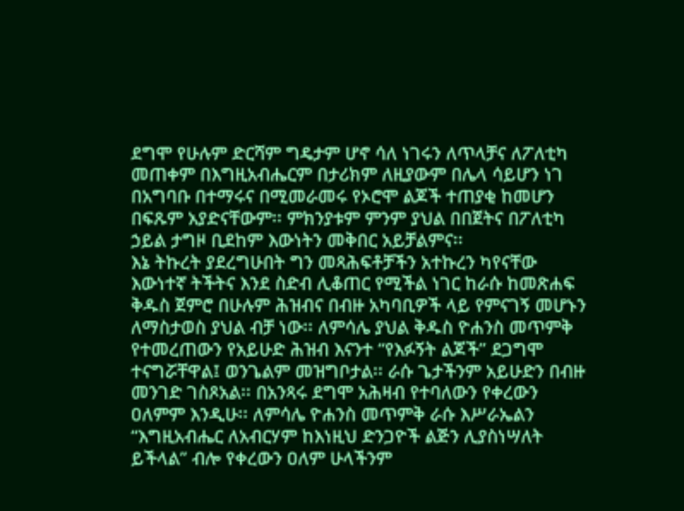ደግሞ የሁሉም ድርሻም ግዴታም ሆኖ ሳለ ነገሩን ለጥላቻና ለፖለቲካ መጠቀም በእግዚአብሔርም በታሪክም ለዚያውም በሌላ ሳይሆን ነገ በአግባቡ በተማሩና በሚመራመሩ የኦሮሞ ልጆች ተጠያቂ ከመሆን በፍጹም አያድናቸውም፡፡ ምክንያቱም ምንም ያህል በበጀትና በፖለቲካ ኃይል ታግዞ ቢደከም እውነትን መቅበር አይቻልምና፡፡
እኔ ትኩረት ያደረግሁበት ግን መጻሕፍቶቻችን አተኩረን ካየናቸው እውነተኛ ትችትና እንደ ስድብ ሊቆጠር የሚችል ነገር ከራሱ ከመጽሐፍ ቅዱስ ጀምሮ በሁሉም ሕዝብና በብዙ አካባቢዎች ላይ የምናገኝ መሆኑን ለማስታወስ ያህል ብቻ ነው፡፡ ለምሳሌ ያህል ቅዱስ ዮሐንስ መጥምቅ የተመረጠውን የአይሁድ ሕዝብ እናንተ “የእፉኝት ልጆች” ደጋግሞ ተናግሯቸዋል፤ ወንጌልም መዝግቦታል፡፡ ራሱ ጌታችንም አይሁድን በብዙ መንገድ ገስጾአል፡፡ በአንጻሩ ደግሞ አሕዛብ የተባለውን የቀረውን ዐለምም እንዲሁ፡፡ ለምሳሌ ዮሐንስ መጥምቅ ራሱ እሥራኤልን “እግዚአብሔር ለአብርሃም ከእነዚህ ድንጋዮች ልጅን ሊያስነሣለት ይችላል” ብሎ የቀረውን ዐለም ሁላችንም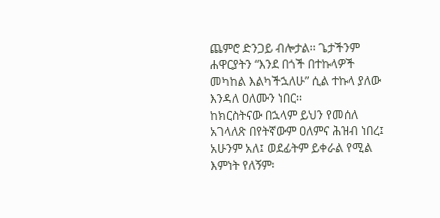ጨምሮ ድንጋይ ብሎታል፡፡ ጌታችንም ሐዋርያትን “እንደ በጎች በተኩላዎች መካከል እልካችኋለሁ” ሲል ተኩላ ያለው እንዳለ ዐለሙን ነበር፡፡
ከክርስትናው በኋላም ይህን የመሰለ አገላለጽ በየትኛውም ዐለምና ሕዝብ ነበረ፤ አሁንም አለ፤ ወደፊትም ይቀራል የሚል እምነት የለኝም፡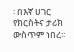፡ በእኛ ሀገር የክርስትና ታሪክ ውስጥም ነበረ፡፡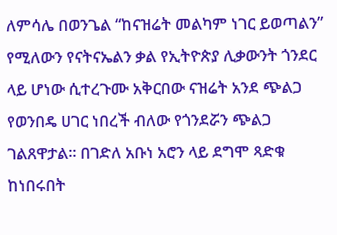ለምሳሌ በወንጌል “ከናዝሬት መልካም ነገር ይወጣልን” የሚለውን የናትናኤልን ቃል የኢትዮጵያ ሊቃውንት ጎንደር ላይ ሆነው ሲተረጉሙ አቅርበው ናዝሬት አንደ ጭልጋ የወንበዴ ሀገር ነበረች ብለው የጎንደሯን ጭልጋ ገልጸዋታል፡፡ በገድለ አቡነ አሮን ላይ ደግሞ ጻድቁ ከነበሩበት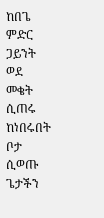ከበጌ ምድር ጋይንት ወደ መቄት ሲጠሩ ከነበሩበት ቦታ ሲወጡ ጌታችን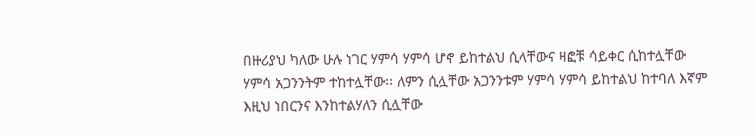በዙሪያህ ካለው ሁሉ ነገር ሃምሳ ሃምሳ ሆኖ ይከተልህ ሲላቸውና ዛፎቹ ሳይቀር ሲከተሏቸው ሃምሳ አጋንንትም ተከተሏቸው፡፡ ለምን ሲሏቸው አጋንንቱም ሃምሳ ሃምሳ ይከተልህ ከተባለ እኛም እዚህ ነበርንና እንከተልሃለን ሲሏቸው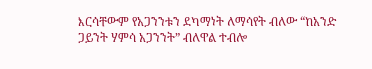እርሳቸውም የአጋንንቱን ደካማነት ለማሳየት ብለው “ከአንድ ጋይንት ሃምሳ አጋንንት” ብለዋል ተብሎ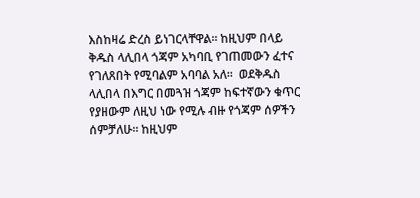እስከዛሬ ድረስ ይነገርላቸዋል፡፡ ከዚህም በላይ ቅዱስ ላሊበላ ጎጃም አካባቢ የገጠመውን ፈተና የገለጸበት የሚባልም አባባል አለ፡፡  ወደቅዱስ ላሊበላ በእግር በመጓዝ ጎጃም ከፍተኛውን ቁጥር የያዘውም ለዚህ ነው የሚሉ ብዙ የጎጃም ሰዎችን ሰምቻለሁ፡፡ ከዚህም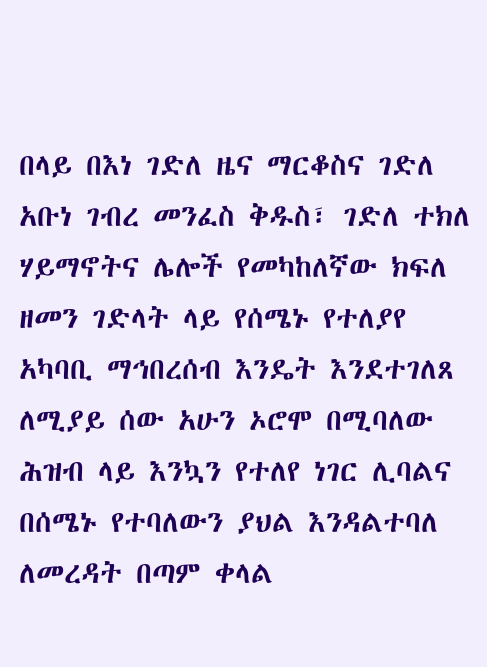በላይ በእነ ገድለ ዜና ማርቆስና ገድለ አቡነ ገብረ መንፈስ ቅዱስ፣ ገድለ ተክለ ሃይማኖትና ሌሎች የመካከለኛው ክፍለ ዘመን ገድላት ላይ የሰሜኑ የተለያየ አካባቢ ማኅበረሰብ እንዴት እንደተገለጸ ለሚያይ ሰው አሁን ኦሮሞ በሚባለው ሕዝብ ላይ እንኳን የተለየ ነገር ሊባልና በሰሜኑ የተባለውን ያህል እንዳልተባለ ለመረዳት በጣም ቀላል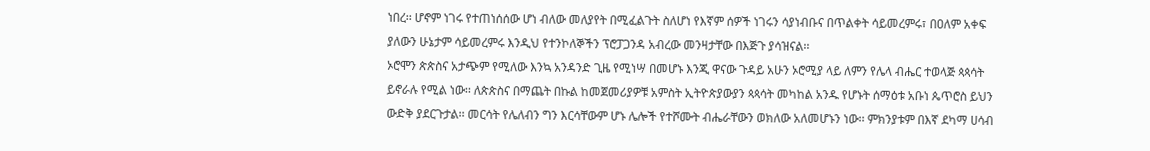ነበረ፡፡ ሆኖም ነገሩ የተጠነሰሰው ሆነ ብለው መለያየት በሚፈልጉት ስለሆነ የእኛም ሰዎች ነገሩን ሳያነብቡና በጥልቀት ሳይመረምሩ፣ በዐለም አቀፍ ያለውን ሁኔታም ሳይመረምሩ እንዲህ የተንኮለኞችን ፕሮፓጋንዳ አብረው መንዛታቸው በእጅጉ ያሳዝናል፡፡
ኦሮሞን ጵጵስና አታጭም የሚለው እንኳ አንዳንድ ጊዜ የሚነሣ በመሆኑ እንጂ ዋናው ጉዳይ አሁን ኦሮሚያ ላይ ለምን የሌላ ብሔር ተወላጅ ጳጳሳት ይኖራሉ የሚል ነው፡፡ ለጵጵስና በማጨት በኩል ከመጀመሪያዎቹ አምስት ኢትዮጵያውያን ጳጳሳት መካከል አንዱ የሆኑት ሰማዕቱ አቡነ ጴጥሮስ ይህን ውድቅ ያደርጉታል፡፡ መርሳት የሌለብን ግን እርሳቸውም ሆኑ ሌሎች የተሾሙት ብሔራቸውን ወክለው አለመሆኑን ነው፡፡ ምክንያቱም በእኛ ደካማ ሀሳብ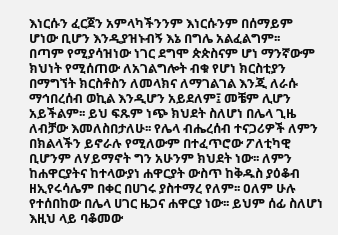እነርሱን ፈርጀን አምላካችንንም እነርሱንም በሰማይም ሆነው ቢሆን እንዲያዝኑብኝ እኔ በግሌ አልፈልግም፡፡
በጣም የሚያሳዝነው ነገር ደግሞ ጵጵስናም ሆነ ማንኛውም ክህነት የሚሰጠው ለአገልግሎት ብቁ የሆነ ክርስቲያን በማግኘት ክርስቶስን ለመላክና ለማገልገል እንጂ ለራሱ ማኅበረሰብ ወኪል እንዲሆን አይደለም፤ መቼም ሊሆን አይችልም፡፡ ይህ ፍጹም ነጭ ክህደት ስለሆነ በሌላ ጊዜ ለብቻው እመለስበታለሁ፡፡ የሌላ ብሔረሰብ ተናጋሪዎች ለምን በክልላችን ይኖራሉ የሚለውም በተፈጥሮው ፖለቲካዊ ቢሆንም ለሃይማኖት ግን አሁንም ክህደት ነው፡፡ ለምን ከሐዋርያትና ከተላውያነ ሐዋርያት ውስጥ ከቅዱስ ያዕቆብ ዘኢየሩሳሌም በቀር በሀገሩ ያስተማረ የለም፡፡ ዐለም ሁሉ የተሰበከው በሌላ ሀገር ዜጋና ሐዋርያ ነው፡፡ ይህም ሰፊ ስለሆነ እዚህ ላይ ባቆመው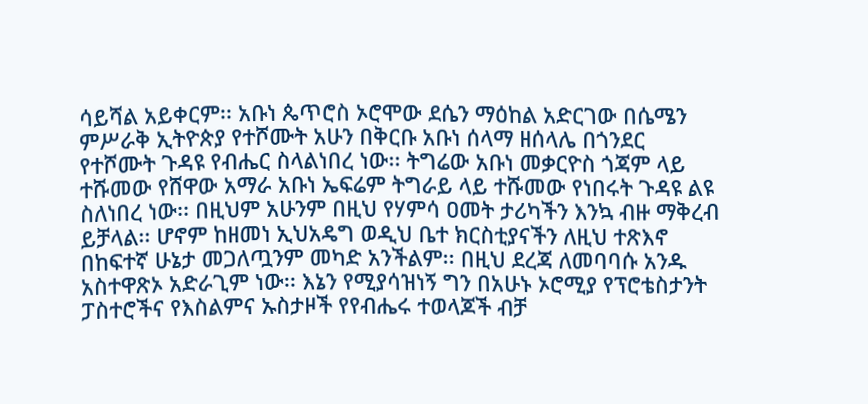ሳይሻል አይቀርም፡፡ አቡነ ጴጥሮስ ኦሮሞው ደሴን ማዕከል አድርገው በሴሜን ምሥራቅ ኢትዮጵያ የተሾሙት አሁን በቅርቡ አቡነ ሰላማ ዘሰላሌ በጎንደር የተሾሙት ጉዳዩ የብሔር ስላልነበረ ነው፡፡ ትግሬው አቡነ መቃርዮስ ጎጃም ላይ ተሹመው የሸዋው አማራ አቡነ ኤፍሬም ትግራይ ላይ ተሹመው የነበሩት ጉዳዩ ልዩ ስለነበረ ነው፡፡ በዚህም አሁንም በዚህ የሃምሳ ዐመት ታሪካችን እንኳ ብዙ ማቅረብ ይቻላል፡፡ ሆኖም ከዘመነ ኢህአዴግ ወዲህ ቤተ ክርስቲያናችን ለዚህ ተጽእኖ በከፍተኛ ሁኔታ መጋለጧንም መካድ አንችልም፡፡ በዚህ ደረጃ ለመባባሱ አንዱ አስተዋጽኦ አድራጊም ነው፡፡ እኔን የሚያሳዝነኝ ግን በአሁኑ ኦሮሚያ የፕሮቴስታንት ፓስተሮችና የእስልምና ኡስታዞች የየብሔሩ ተወላጆች ብቻ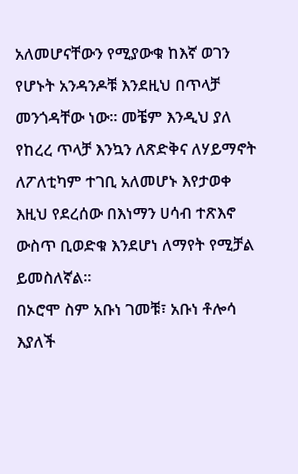አለመሆናቸውን የሚያውቁ ከእኛ ወገን የሆኑት አንዳንዶቹ እንደዚህ በጥላቻ መንጎዳቸው ነው፡፡ መቼም እንዲህ ያለ የከረረ ጥላቻ እንኳን ለጽድቅና ለሃይማኖት ለፖለቲካም ተገቢ አለመሆኑ እየታወቀ እዚህ የደረሰው በእነማን ሀሳብ ተጽእኖ ውስጥ ቢወድቁ እንደሆነ ለማየት የሚቻል ይመስለኛል፡፡
በኦሮሞ ስም አቡነ ገመቹ፣ አቡነ ቶሎሳ እያለች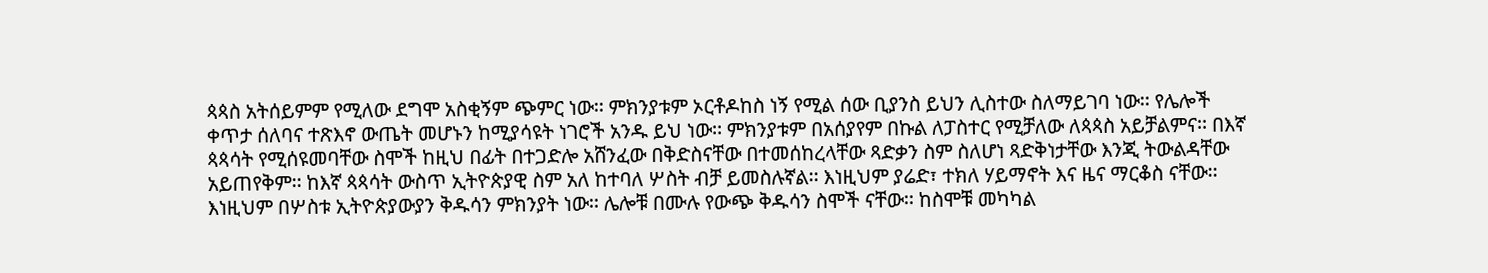ጳጳስ አትሰይምም የሚለው ደግሞ አስቂኝም ጭምር ነው፡፡ ምክንያቱም ኦርቶዶከስ ነኝ የሚል ሰው ቢያንስ ይህን ሊስተው ስለማይገባ ነው፡፡ የሌሎች ቀጥታ ሰለባና ተጽእኖ ውጤት መሆኑን ከሚያሳዩት ነገሮች አንዱ ይህ ነው፡፡ ምክንያቱም በአሰያየም በኩል ለፓስተር የሚቻለው ለጳጳስ አይቻልምና፡፡ በእኛ ጳጳሳት የሚሰዩመባቸው ስሞች ከዚህ በፊት በተጋድሎ አሸንፈው በቅድስናቸው በተመሰከረላቸው ጻድቃን ስም ስለሆነ ጻድቅነታቸው እንጂ ትውልዳቸው አይጠየቅም፡፡ ከእኛ ጳጳሳት ውስጥ ኢትዮጵያዊ ስም አለ ከተባለ ሦስት ብቻ ይመስሉኛል፡፡ እነዚህም ያሬድ፣ ተክለ ሃይማኖት እና ዜና ማርቆስ ናቸው፡፡ እነዚህም በሦስቱ ኢትዮጵያውያን ቅዱሳን ምክንያት ነው፡፡ ሌሎቹ በሙሉ የውጭ ቅዱሳን ስሞች ናቸው፡፡ ከስሞቹ መካካል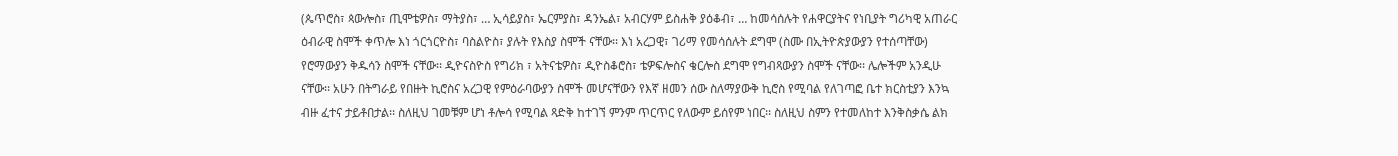(ጴጥሮስ፣ ጳውሎስ፣ ጢሞቴዎስ፣ ማትያስ፣ … ኢሳይያስ፣ ኤርምያስ፣ ዳንኤል፣ አብርሃም ይስሐቅ ያዕቆብ፣ … ከመሳሰሉት የሐዋርያትና የነቢያት ግሪካዊ አጠራር ዕብራዊ ስሞች ቀጥሎ እነ ጎርጎርዮስ፣ ባስልዮስ፣ ያሉት የእስያ ስሞች ናቸው፡፡ እነ አረጋዊ፣ ገሪማ የመሳሰሉት ደግሞ (ስሙ በኢትዮጵያውያን የተሰጣቸው) የሮማውያን ቅዱሳን ስሞች ናቸው፡፡ ዲዮናስዮስ የግሪክ ፣ አትናቴዎስ፣ ዲዮስቆሮስ፣ ቴዎፍሎስና ቄርሎስ ደግሞ የግብጻውያን ስሞች ናቸው፡፡ ሌሎችም አንዲሁ ናቸው፡፡ አሁን በትግራይ የበዙት ኪሮስና አረጋዊ የምዕራባውያን ስሞች መሆናቸውን የእኛ ዘመን ሰው ስለማያውቅ ኪሮስ የሚባል የለገጣፎ ቤተ ክርስቲያን እንኳ ብዙ ፈተና ታይቶበታል፡፡ ስለዚህ ገመቹም ሆነ ቶሎሳ የሚባል ጻድቅ ከተገኘ ምንም ጥርጥር የለውም ይሰየም ነበር፡፡ ስለዚህ ስምን የተመለከተ እንቅስቃሴ ልክ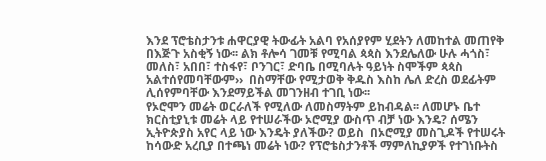እንደ ፕሮቴስታንቱ ሐዋርያዊ ትውፊት አልባ የአሰያየም ሂደትን ለመከተል መጠየቅ በእጅጉ አስቂኝ ነው፡፡ ልክ ቶሎሳ ገመቹ የሚባል ጳጳስ እንደሌለው ሁሉ ሓጎስ፣ መለስ፣ አበበ፣ ተስፋየ፣ ቦንገር፣ ድባቤ በሚባሉት ዓይነት ስሞችም ጳጳስ አልተሰየመባቸውም››  በስማቸው የሚታወቅ ቅዱስ እስከ ሌለ ድረስ ወደፊትም ሊሰየምባቸው እንደማይችል መገንዘብ ተገቢ ነው፡፡
የኦሮሞን መሬት ወርራለች የሚለው ለመስማትም ይከብዳል፡፡ ለመሆኑ ቤተ ክርስቲያኒቱ መሬት ላይ የተሠራችው ኦሮሚያ ውስጥ ብቻ ነው እንዴ? ሰሜን ኢትዮጵያስ አየር ላይ ነው እንዴት ያለችው? ወይስ  በኦሮሚያ መስጊዶች የተሠሩት ከሳውድ አረቢያ በተጫነ መሬት ነው? የፕሮቴስታንቶች ማምለኪያዎች የተገነቡትስ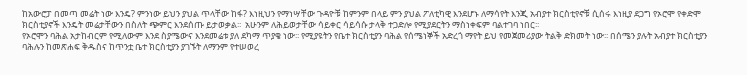ከአውሮፓ በመጣ መሬት ነው እንዴ? ምንነው ይህን ያህል ጥላቸው ከፋ? እነዚህን የማነሣቸው ጉዳዮቹ ከምንም በላይ ምን ያህል ፖለቲካዊ እንደሆኑ ለማሳየት እንጂ አብያተ ክርስቲየኖቹ ሲሰሩ እነዚያ ደጋግ የኦሮሞ የቀድሞ ክርስቲያኖች እንዴት መሬታቸውን በስለት ጭምር እንደሰጡ ይታወቃል፡፡  አሁንም ለሕይወታቸው ሳይቀር ሳይሳሱ ታላቅ ተጋድሎ የሚያደርትን ማስነቀፍም ባልተገባ ነበር፡፡
የኦሮሞን ባሕል አታከብርም የሚለውም እንደ ስያሜውና እንደመሬቱ ያለ ደካማ ጥያቄ ነው፡፡ የሚያዩትን የቤተ ክርስቲያን ባሕል የሰሜነኞች አድረጎ ማየት ይህ የመጀመሪያው ትልቅ ድክመት ነው፡፡ በሰሜን ያሉት አብያተ ክርስቲያን ባሕሉን ከመጽሐፍ ቅዱስና ከጥንቷ ቤተ ክርስቲያን ያገኙት ለማንም የተሠወረ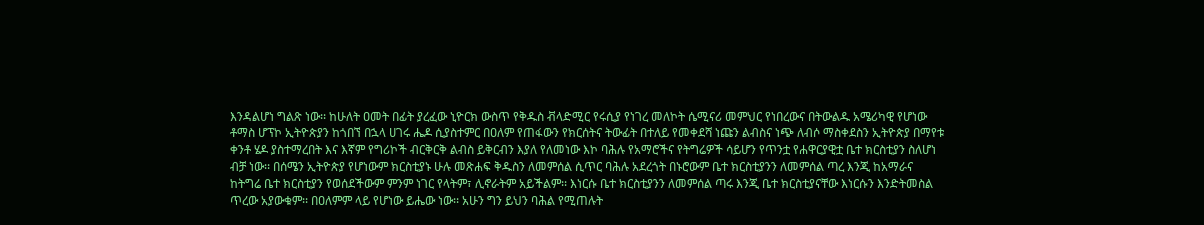እንዳልሆነ ግልጽ ነው፡፡ ከሁለት ዐመት በፊት ያረፈው ኒዮርክ ውስጥ የቅዱስ ቭላድሚር የሩሲያ የነገረ መለኮት ሴሚናሪ መምህር የነበረውና በትውልዱ አሜሪካዊ የሆነው ቶማስ ሆፕኮ ኢትዮጵያን ከጎበኘ በኋላ ሀገሩ ሔዶ ሲያስተምር በዐለም የጠፋውን የክርሰትና ትውፊት በተለይ የመቀደሻ ነጩን ልብስና ነጭ ለብሶ ማስቀደስን ኢትዮጵያ በማየቱ ቀንቶ ሄዶ ያስተማረበት እና እኛም የግሪኮች ብርቅርቅ ልብስ ይቅርብን እያለ የለመነው እኮ ባሕሉ የአማሮችና የትግሬዎች ሳይሆን የጥንቷ የሐዋርያዊቷ ቤተ ክርስቲያን ስለሆነ ብቻ ነው፡፡ በሰሜን ኢትዮጵያ የሆነውም ክርስቲያኑ ሁሉ መጽሐፍ ቅዱስን ለመምሰል ሲጥር ባሕሉ አደረጎት በኑሮውም ቤተ ክርስቲያንን ለመምሰል ጣረ እንጂ ከአማራና ከትግሬ ቤተ ክርስቲያን የወሰደችውም ምንም ነገር የላትም፣ ሊኖራትም አይችልም፡፡ እነርሱ ቤተ ክርስቲያንን ለመምሰል ጣሩ እንጂ ቤተ ክርስቲያናቸው እነርሱን እንድትመስል ጥረው አያውቁም፡፡ በዐለምም ላይ የሆነው ይሔው ነው፡፡ አሁን ግን ይህን ባሕል የሚጠሉት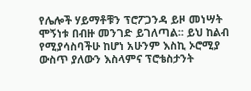የሌሎች ሃይማቶቹን ፕሮፖጋንዳ ይዞ መነሣት ሞኝነቱ በብዙ መንገድ ይገለጣል፡፡ ይህ ከልብ የሚያሳስባችሁ ከሆነ አሁንም እስኪ ኦሮሚያ ውስጥ ያለውን እስላምና ፕሮቴስታንት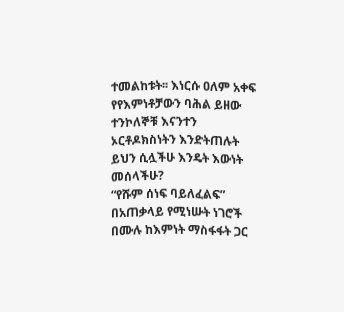ተመልከቱት፡፡ እነርሱ ዐለም አቀፍ የየእምነቶቻውን ባሕል ይዘው ተንኮለኞቹ እናንተን ኦርቶዶክስነትን እንድትጠሉት ይህን ሲሏችሁ እንዴት እውነት መሰላችሁ?
“የሹም ሰነፍ ባይለፈልፍ”
በአጠቃላይ የሚነሡት ነገሮች በሙሉ ከእምነት ማስፋፋት ጋር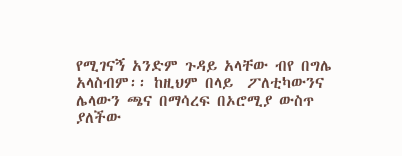የሚገናኝ አንድም ጉዳይ አላቸው ብየ በግሌ አላስብም፡፡ ከዚህም በላይ  ፖለቲካውንና ሌላውን ጫና በማሳረፍ በኦሮሚያ ውስጥ ያለችው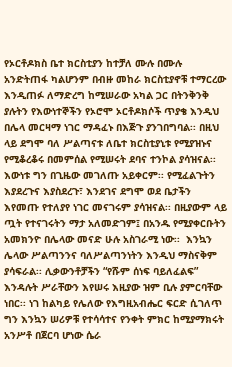የኦርቶዶክስ ቤተ ክርስቲያን ከተቻለ ሙሉ በሙሉ አንድትጠፋ ካልሆንም በብዙ መከራ ክርስቲያኖቹ ተማርረው እንዲጠፉ ለማድረግ ከሚሠራው አካል ጋር በትንቅንቅ ያሉትን የእውነተኞችን የኦሮሞ ኦርቶዶክሶች ጥያቄ እንዲህ በሌላ መርዛማ ነገር ማዳፈኑ በእጅጉ ያንገበግባል፡፡ በዚህ ላይ ደግሞ ባለ ሥልጣናቱ ለቤተ ክርስቲያኒቱ የሚያዝኑና የሚቆረቆሩ በመምሰል የሚሠሩት ደባና ተንኮል ያሳዝናል፡፡ እውነቱ ግን በጊዜው መገለጡ አይቀርም፡፡ የሚፈልጉትን እያደረጉና እያስደረጉ፣ እንደገና ደግሞ ወደ ቤታችን እየመጡ የተለያየ ነገር መናገሩም ያሳዝናል፡፡ በዚያውም ላይ ጧት የተናገሩትን ማታ አለመድገም፤ በአንዱ የሚያቀርቡትን አመክንዮ በሌላው መናድ ሁሉ አስገራሚ ነው፡፡  እንኳን ሌላው ሥልጣንንና ባለሥልጣንነትን እንዲህ ማስናቅም ያሳፍራል፡፡ ሊቃውንቶቻችን “የሹም ሰነፍ ባይለፈልፍ” እንዳሉት ሥራቸውን እየሠሩ እዚያው ዝም ቢሉ ያምርባቸው ነበር፡፡ ነገ ከልካይ የሌለው የእግዚአብሔር ፍርድ ሲገለጥ ግን እንኳን ሠሪዎቹ የተሳሳተና የንቀት ምክር ከሚያማክሩት አንሥቶ በጀርባ ሆነው ሴራ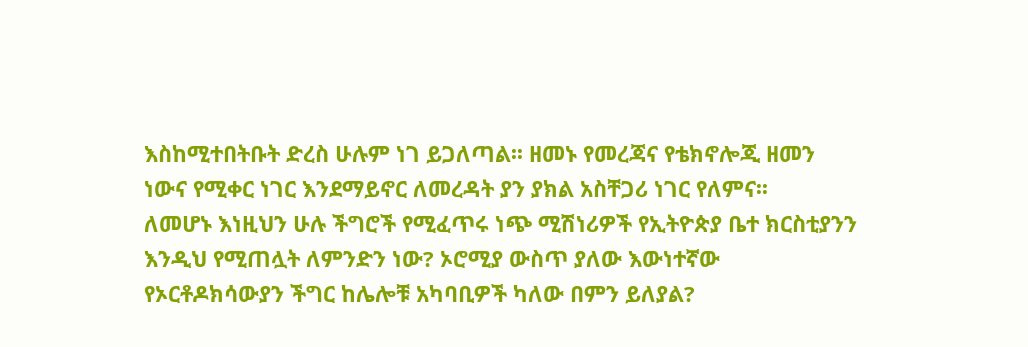እስከሚተበትቡት ድረስ ሁሉም ነገ ይጋለጣል፡፡ ዘመኑ የመረጃና የቴክኖሎጂ ዘመን ነውና የሚቀር ነገር እንደማይኖር ለመረዳት ያን ያክል አስቸጋሪ ነገር የለምና፡፡
ለመሆኑ እነዚህን ሁሉ ችግሮች የሚፈጥሩ ነጭ ሚሽነሪዎች የኢትዮጵያ ቤተ ክርስቲያንን እንዲህ የሚጠሏት ለምንድን ነው? ኦሮሚያ ውስጥ ያለው እውነተኛው የኦርቶዶክሳውያን ችግር ከሌሎቹ አካባቢዎች ካለው በምን ይለያል?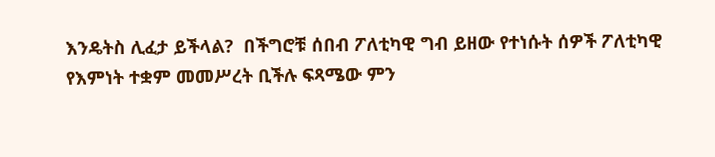እንዴትስ ሊፈታ ይችላል?  በችግሮቹ ሰበብ ፖለቲካዊ ግብ ይዘው የተነሱት ሰዎች ፖለቲካዊ የእምነት ተቋም መመሥረት ቢችሉ ፍጻሜው ምን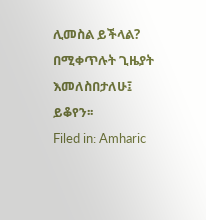ሊመስል ይችላል? በሚቀጥሉት ጊዜያት እመለስበታለሁ፤ ይቆየን፡፡
Filed in: Amharic